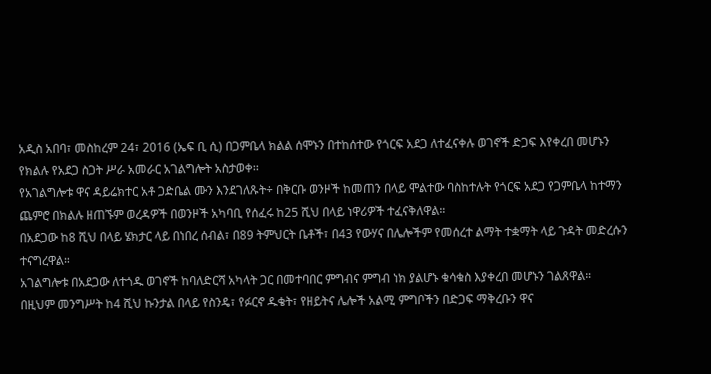አዲስ አበባ፣ መስከረም 24፣ 2016 (ኤፍ ቢ ሲ) በጋምቤላ ክልል ሰሞኑን በተከሰተው የጎርፍ አደጋ ለተፈናቀሉ ወገኖች ድጋፍ እየቀረበ መሆኑን የክልሉ የአደጋ ስጋት ሥራ አመራር አገልግሎት አስታወቀ፡፡
የአገልግሎቱ ዋና ዳይሬክተር አቶ ጋድቤል ሙን እንደገለጹት÷ በቅርቡ ወንዞች ከመጠን በላይ ሞልተው ባስከተሉት የጎርፍ አደጋ የጋምቤላ ከተማን ጨምሮ በክልሉ ዘጠኙም ወረዳዎች በወንዞች አካባቢ የሰፈሩ ከ25 ሺህ በላይ ነዋሪዎች ተፈናቅለዋል።
በአደጋው ከ8 ሺህ በላይ ሄክታር ላይ በነበረ ሰብል፣ በ89 ትምህርት ቤቶች፣ በ43 የውሃና በሌሎችም የመሰረተ ልማት ተቋማት ላይ ጉዳት መድረሱን ተናግረዋል።
አገልግሎቱ በአደጋው ለተጎዱ ወገኖች ከባለድርሻ አካላት ጋር በመተባበር ምግብና ምግብ ነክ ያልሆኑ ቁሳቁስ እያቀረበ መሆኑን ገልጸዋል።
በዚህም መንግሥት ከ4 ሺህ ኩንታል በላይ የስንዴ፣ የፉርኖ ዱቄት፣ የዘይትና ሌሎች አልሚ ምግቦችን በድጋፍ ማቅረቡን ዋና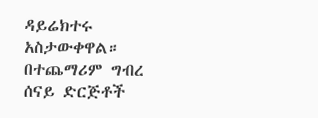ዳይሬክተሩ አስታውቀዋል።
በተጨማሪም ግብረ ሰናይ ድርጅቶች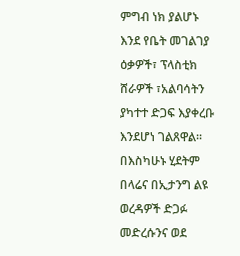ምግብ ነክ ያልሆኑ እንደ የቤት መገልገያ ዕቃዎች፣ ፕላስቲክ ሸራዎች ፣አልባሳትን ያካተተ ድጋፍ እያቀረቡ እንደሆነ ገልጸዋል፡፡
በእስካሁኑ ሂደትም በላሬና በኢታንግ ልዩ ወረዳዎች ድጋፉ መድረሱንና ወደ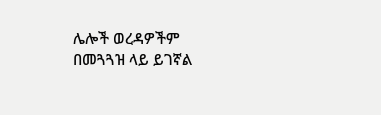ሌሎች ወረዳዎችም በመጓጓዝ ላይ ይገኛል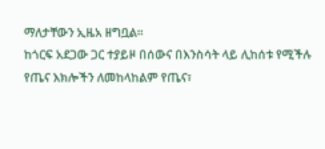ማለታቸውን ኢዜአ ዘግቧል፡፡
ከጎርፍ አደጋው ጋር ተያይዞ በሰውና በእንስሳት ላይ ሊከሰቱ የሚችሉ የጤና እክሎችን ለመከላከልም የጤና፣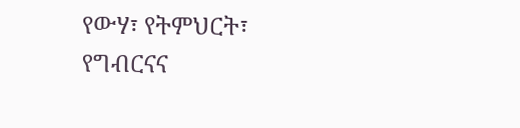የውሃ፣ የትምህርት፣ የግብርናና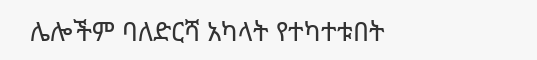ሌሎችም ባለድርሻ አካላት የተካተቱበት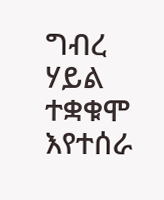ግብረ ሃይል ተቋቁሞ እየተሰራ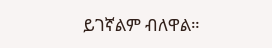ይገኛልም ብለዋል።